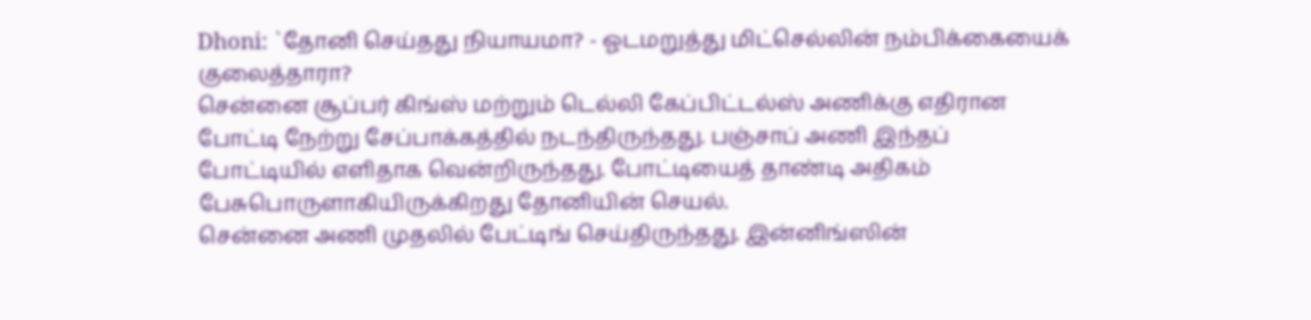Dhoni: `தோனி செய்தது நியாயமா? - ஓடமறுத்து மிட்செல்லின் நம்பிக்கையைக் குலைத்தாரா?
சென்னை சூப்பர் கிங்ஸ் மற்றும் டெல்லி கேப்பிட்டல்ஸ் அணிக்கு எதிரான போட்டி நேற்று சேப்பாக்கத்தில் நடந்திருந்தது. பஞ்சாப் அணி இந்தப் போட்டியில் எளிதாக வென்றிருந்தது. போட்டியைத் தாண்டி அதிகம் பேசுபொருளாகியிருக்கிறது தோனியின் செயல்.
சென்னை அணி முதலில் பேட்டிங் செய்திருந்தது. இன்னிங்ஸின்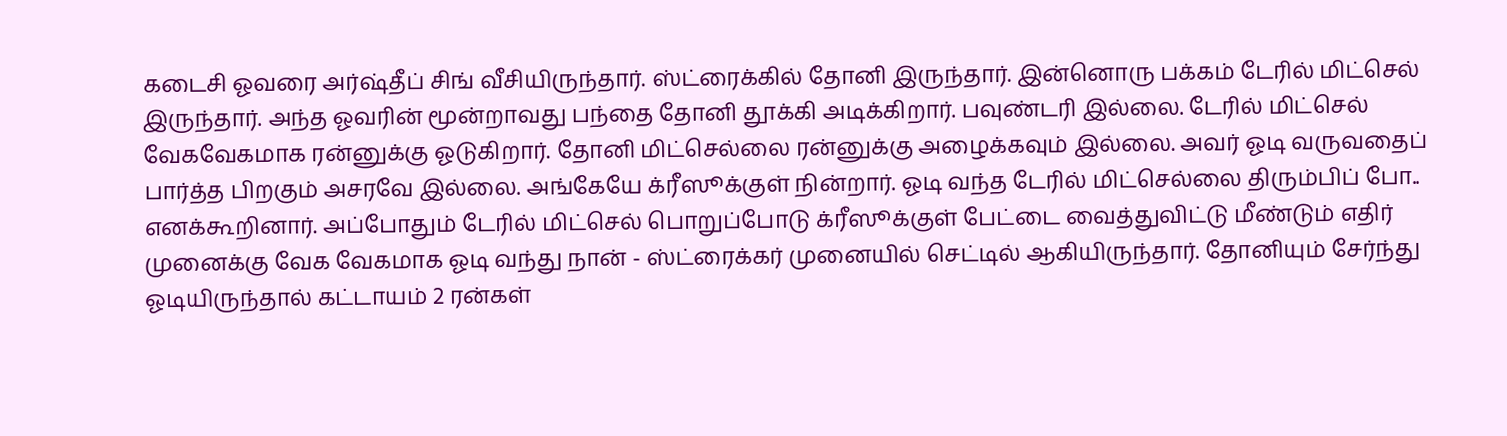கடைசி ஓவரை அர்ஷ்தீப் சிங் வீசியிருந்தார். ஸ்ட்ரைக்கில் தோனி இருந்தார். இன்னொரு பக்கம் டேரில் மிட்செல் இருந்தார். அந்த ஓவரின் மூன்றாவது பந்தை தோனி தூக்கி அடிக்கிறார். பவுண்டரி இல்லை. டேரில் மிட்செல் வேகவேகமாக ரன்னுக்கு ஓடுகிறார். தோனி மிட்செல்லை ரன்னுக்கு அழைக்கவும் இல்லை. அவர் ஓடி வருவதைப் பார்த்த பிறகும் அசரவே இல்லை. அங்கேயே க்ரீஸூக்குள் நின்றார். ஓடி வந்த டேரில் மிட்செல்லை திரும்பிப் போ.. எனக்கூறினார். அப்போதும் டேரில் மிட்செல் பொறுப்போடு க்ரீஸூக்குள் பேட்டை வைத்துவிட்டு மீண்டும் எதிர் முனைக்கு வேக வேகமாக ஓடி வந்து நான் - ஸ்ட்ரைக்கர் முனையில் செட்டில் ஆகியிருந்தார். தோனியும் சேர்ந்து ஓடியிருந்தால் கட்டாயம் 2 ரன்கள்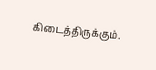கிடைத்திருக்கும்.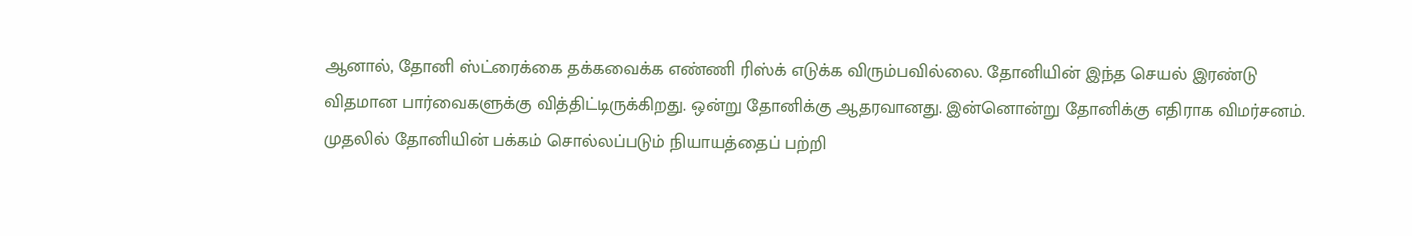ஆனால், தோனி ஸ்ட்ரைக்கை தக்கவைக்க எண்ணி ரிஸ்க் எடுக்க விரும்பவில்லை. தோனியின் இந்த செயல் இரண்டு விதமான பார்வைகளுக்கு வித்திட்டிருக்கிறது. ஒன்று தோனிக்கு ஆதரவானது. இன்னொன்று தோனிக்கு எதிராக விமர்சனம்.
முதலில் தோனியின் பக்கம் சொல்லப்படும் நியாயத்தைப் பற்றி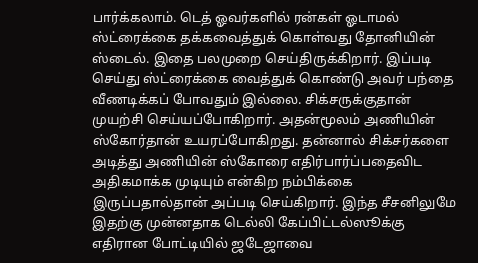பார்க்கலாம். டெத் ஓவர்களில் ரன்கள் ஓடாமல் ஸ்ட்ரைக்கை தக்கவைத்துக் கொள்வது தோனியின் ஸ்டைல். இதை பலமுறை செய்திருக்கிறார். இப்படி செய்து ஸ்ட்ரைக்கை வைத்துக் கொண்டு அவர் பந்தை வீணடிக்கப் போவதும் இல்லை. சிக்சருக்குதான் முயற்சி செய்யப்போகிறார். அதன்மூலம் அணியின் ஸ்கோர்தான் உயரப்போகிறது. தன்னால் சிக்சர்களை அடித்து அணியின் ஸ்கோரை எதிர்பார்ப்பதைவிட அதிகமாக்க முடியும் என்கிற நம்பிக்கை இருப்பதால்தான் அப்படி செய்கிறார். இந்த சீசனிலுமே இதற்கு முன்னதாக டெல்லி கேப்பிட்டல்ஸூக்கு எதிரான போட்டியில் ஜடேஜாவை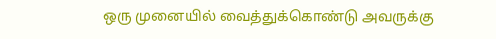ஒரு முனையில் வைத்துக்கொண்டு அவருக்கு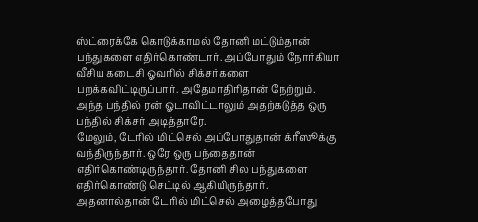ஸ்ட்ரைக்கே கொடுக்காமல் தோனி மட்டும்தான் பந்துகளை எதிர்கொண்டார். அப்போதும் நோர்கியா வீசிய கடைசி ஓவரில் சிக்சர்களை பறக்கவிட்டிருப்பார். அதேமாதிரிதான் நேற்றும். அந்த பந்தில் ரன் ஓடாவிட்டாலும் அதற்கடுத்த ஒரு பந்தில் சிக்சர் அடித்தாரே.
மேலும், டேரில் மிட்செல் அப்போதுதான் க்ரீஸூக்கு வந்திருந்தார். ஒரே ஒரு பந்தைதான் எதிர்கொண்டிருந்தார். தோனி சில பந்துகளை எதிர்கொண்டு செட்டில் ஆகியிருந்தார். அதனால்தான் டேரில் மிட்செல் அழைத்தபோது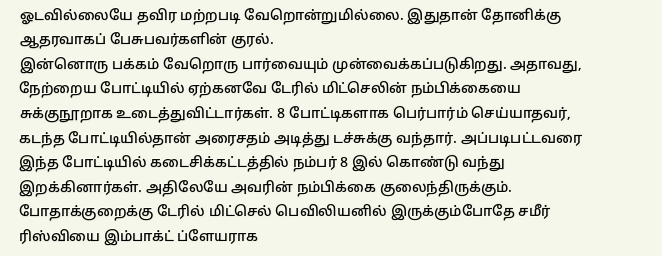ஓடவில்லையே தவிர மற்றபடி வேறொன்றுமில்லை. இதுதான் தோனிக்கு ஆதரவாகப் பேசுபவர்களின் குரல்.
இன்னொரு பக்கம் வேறொரு பார்வையும் முன்வைக்கப்படுகிறது. அதாவது, நேற்றைய போட்டியில் ஏற்கனவே டேரில் மிட்செலின் நம்பிக்கையை சுக்குநூறாக உடைத்துவிட்டார்கள். 8 போட்டிகளாக பெர்பார்ம் செய்யாதவர், கடந்த போட்டியில்தான் அரைசதம் அடித்து டச்சுக்கு வந்தார். அப்படிபட்டவரை இந்த போட்டியில் கடைசிக்கட்டத்தில் நம்பர் 8 இல் கொண்டு வந்து இறக்கினார்கள். அதிலேயே அவரின் நம்பிக்கை குலைந்திருக்கும். போதாக்குறைக்கு டேரில் மிட்செல் பெவிலியனில் இருக்கும்போதே சமீர் ரிஸ்வியை இம்பாக்ட் ப்ளேயராக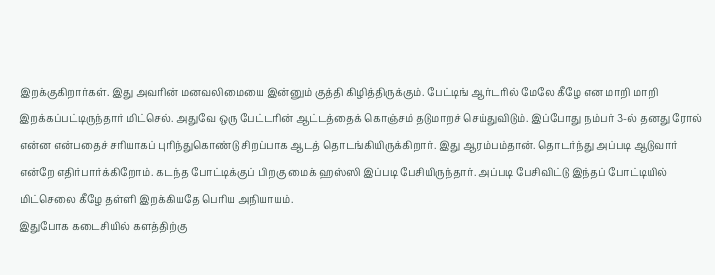இறக்குகிறார்கள். இது அவரின் மனவலிமையை இன்னும் குத்தி கிழித்திருக்கும். பேட்டிங் ஆர்டரில் மேலே கீழே என மாறி மாறி இறக்கப்பட்டிருந்தார் மிட்செல். அதுவே ஒரு பேட்டரின் ஆட்டத்தைக் கொஞ்சம் தடுமாறச் செய்துவிடும். இப்போது நம்பர் 3-ல் தனது ரோல் என்ன என்பதைச் சரியாகப் புரிந்துகொண்டு சிறப்பாக ஆடத் தொடங்கியிருக்கிறார். இது ஆரம்பம்தான். தொடர்ந்து அப்படி ஆடுவார் என்றே எதிர்பார்க்கிறோம். கடந்த போட்டிக்குப் பிறகு மைக் ஹஸ்ஸி இப்படி பேசியிருந்தார். அப்படி பேசிவிட்டு இந்தப் போட்டியில் மிட்செலை கீழே தள்ளி இறக்கியதே பெரிய அநியாயம்.
இதுபோக கடைசியில் களத்திற்கு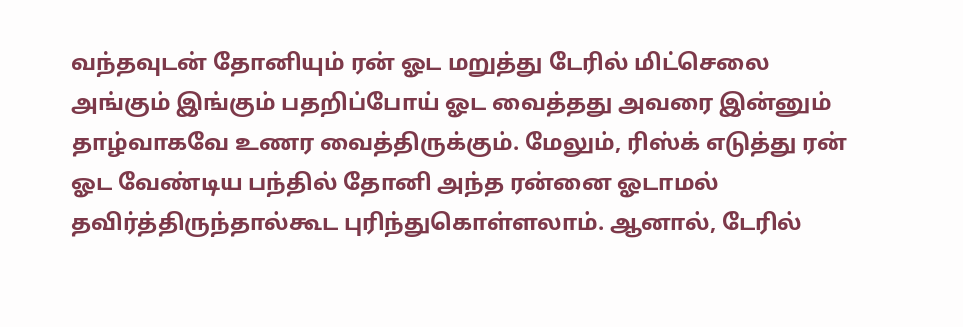வந்தவுடன் தோனியும் ரன் ஓட மறுத்து டேரில் மிட்செலை அங்கும் இங்கும் பதறிப்போய் ஓட வைத்தது அவரை இன்னும் தாழ்வாகவே உணர வைத்திருக்கும். மேலும், ரிஸ்க் எடுத்து ரன் ஓட வேண்டிய பந்தில் தோனி அந்த ரன்னை ஓடாமல் தவிர்த்திருந்தால்கூட புரிந்துகொள்ளலாம். ஆனால், டேரில்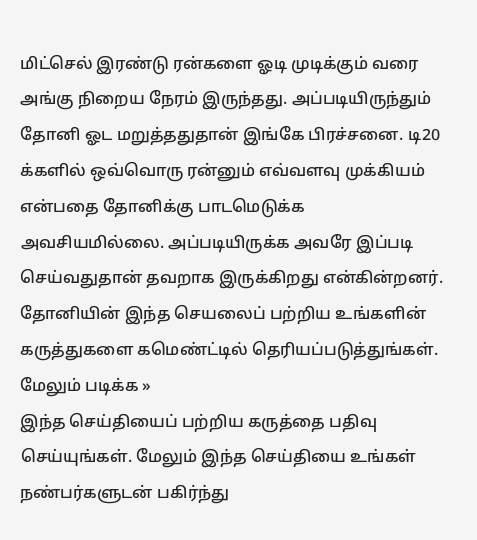மிட்செல் இரண்டு ரன்களை ஓடி முடிக்கும் வரை அங்கு நிறைய நேரம் இருந்தது. அப்படியிருந்தும் தோனி ஓட மறுத்ததுதான் இங்கே பிரச்சனை. டி20 க்களில் ஒவ்வொரு ரன்னும் எவ்வளவு முக்கியம் என்பதை தோனிக்கு பாடமெடுக்க அவசியமில்லை. அப்படியிருக்க அவரே இப்படி செய்வதுதான் தவறாக இருக்கிறது என்கின்றனர்.
தோனியின் இந்த செயலைப் பற்றிய உங்களின் கருத்துகளை கமெண்ட்டில் தெரியப்படுத்துங்கள்.
மேலும் படிக்க »
இந்த செய்தியைப் பற்றிய கருத்தை பதிவு செய்யுங்கள். மேலும் இந்த செய்தியை உங்கள் நண்பர்களுடன் பகிர்ந்து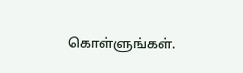கொள்ளுங்கள்.